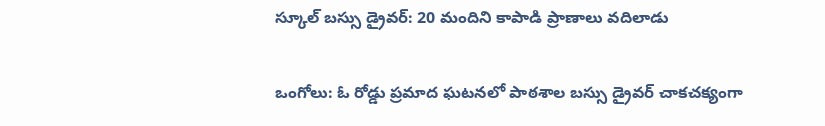స్కూల్ బస్సు డ్రైవర్: 20 మందిని కాపాడి ప్రాణాలు వదిలాడు

ఒంగోలు: ఓ రోడ్డు ప్రమాద ఘటనలో పాఠశాల బస్సు డ్రైవర్ చాకచక్యంగా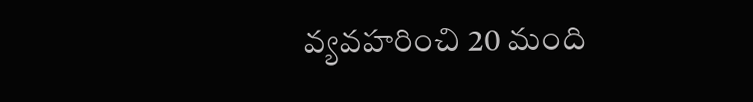వ్యవహరించి 20 మంది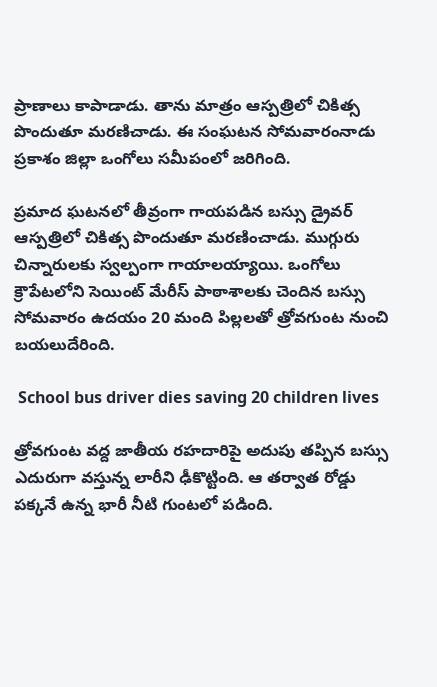ప్రాణాలు కాపాడాడు. తాను మాత్రం ఆస్పత్రిలో చికిత్స పొందుతూ మరణిచాడు. ఈ సంఘటన సోమవారంనాడు ప్రకాశం జిల్లా ఒంగోలు సమీపంలో జరిగింది.

ప్రమాద ఘటనలో తీవ్రంగా గాయపడిన బస్సు డ్రైవర్ ఆస్పత్రిలో చికిత్స పొందుతూ మరణించాడు. ముగ్గురు చిన్నారులకు స్వల్పంగా గాయాలయ్యాయి. ఒంగోలు క్రౌపేటలోని సెయింట్ మేరీస్ పాఠాశాలకు చెందిన బస్సు సోమవారం ఉదయం 20 మంది పిల్లలతో త్రోవగుంట నుంచి బయలుదేరింది.

 School bus driver dies saving 20 children lives

త్రోవగుంట వద్ద జాతీయ రహదారిపై అదుపు తప్పిన బస్సు ఎదురుగా వస్తున్న లారీని ఢీకొట్టింది. ఆ తర్వాత రోడ్డు పక్కనే ఉన్న భారీ నీటి గుంటలో పడింది.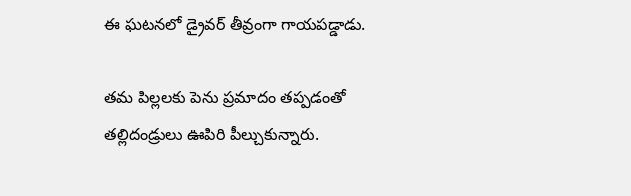ఈ ఘటనలో డ్రైవర్ తీవ్రంగా గాయపడ్డాడు.

తమ పిల్లలకు పెను ప్రమాదం తప్పడంతో తల్లిదండ్రులు ఊపిరి పీల్చుకున్నారు.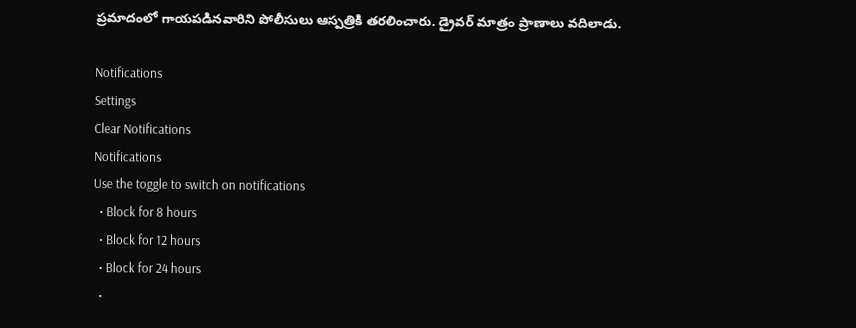ప్రమాదంలో గాయపడినవారిని పోలీసులు ఆస్పత్రికి తరలించారు. డ్రైవర్ మాత్రం ప్రాణాలు వదిలాడు.

Notifications
Settings
Clear Notifications
Notifications
Use the toggle to switch on notifications
  • Block for 8 hours
  • Block for 12 hours
  • Block for 24 hours
  •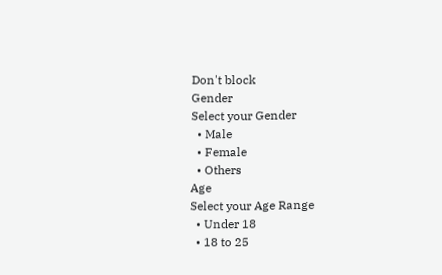Don't block
Gender
Select your Gender
  • Male
  • Female
  • Others
Age
Select your Age Range
  • Under 18
  • 18 to 25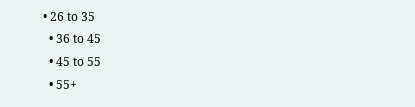• 26 to 35
  • 36 to 45
  • 45 to 55
  • 55+